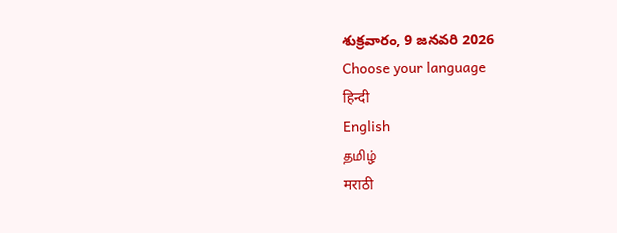శుక్రవారం, 9 జనవరి 2026
Choose your language
हिन्दी
English
தமிழ்
मराठी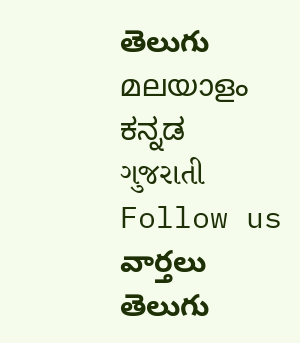తెలుగు
മലയാളം
ಕನ್ನಡ
ગુજરાતી
Follow us
వార్తలు
తెలుగు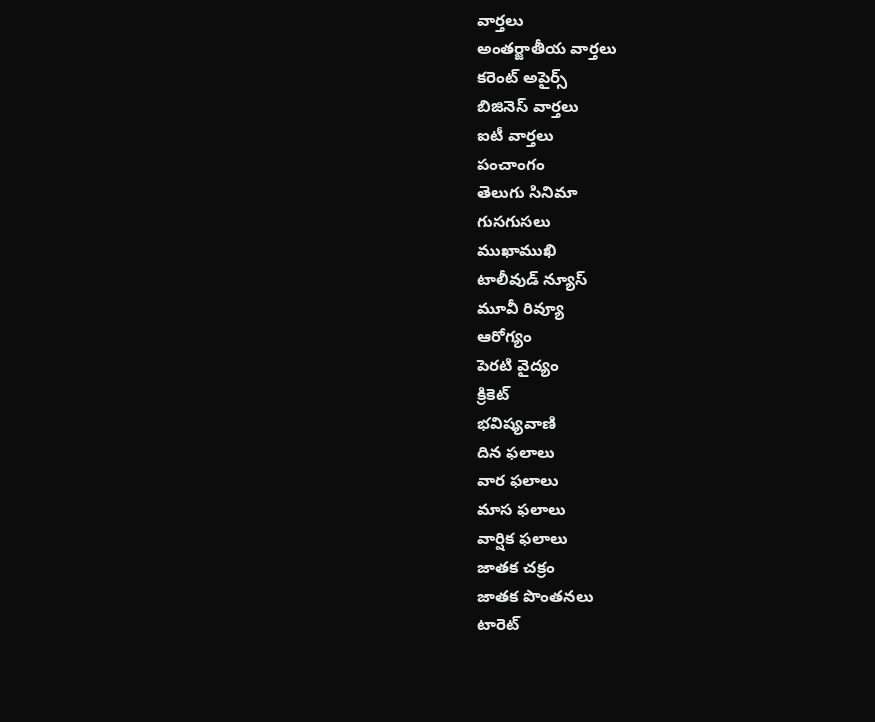వార్తలు
అంతర్జాతీయ వార్తలు
కరెంట్ అపైర్స్
బిజినెస్ వార్తలు
ఐటీ వార్తలు
పంచాంగం
తెలుగు సినిమా
గుసగుసలు
ముఖాముఖి
టాలీవుడ్ న్యూస్
మూవీ రివ్యూ
ఆరోగ్యం
పెరటి వైద్యం
క్రికెట్
భవిష్యవాణి
దిన ఫలాలు
వార ఫలాలు
మాస ఫలాలు
వార్షిక ఫలాలు
జాతక చక్రం
జాతక పొంతనలు
టారెట్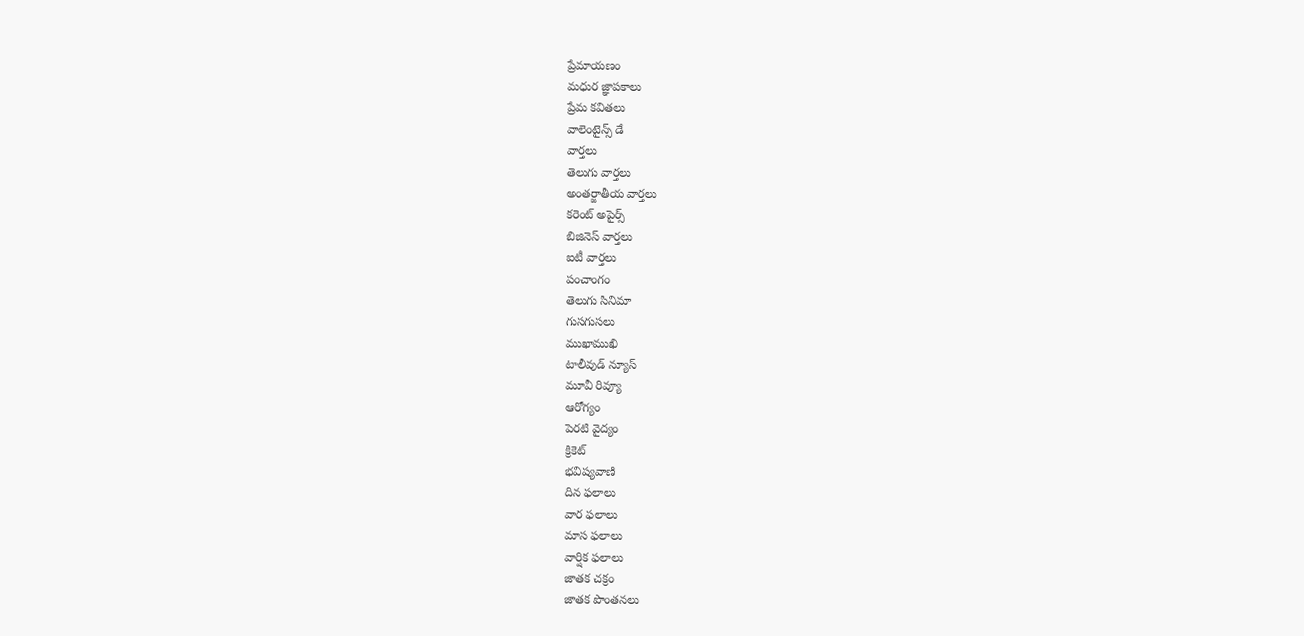ప్రేమాయణం
మధుర జ్ఞాపకాలు
ప్రేమ కవితలు
వాలెంటైన్స్ డే
వార్తలు
తెలుగు వార్తలు
అంతర్జాతీయ వార్తలు
కరెంట్ అపైర్స్
బిజినెస్ వార్తలు
ఐటీ వార్తలు
పంచాంగం
తెలుగు సినిమా
గుసగుసలు
ముఖాముఖి
టాలీవుడ్ న్యూస్
మూవీ రివ్యూ
ఆరోగ్యం
పెరటి వైద్యం
క్రికెట్
భవిష్యవాణి
దిన ఫలాలు
వార ఫలాలు
మాస ఫలాలు
వార్షిక ఫలాలు
జాతక చక్రం
జాతక పొంతనలు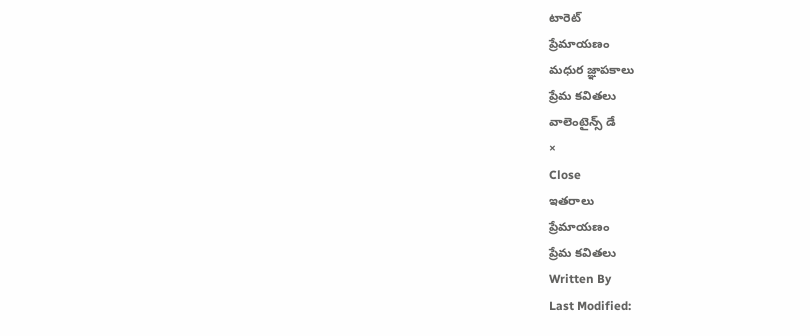టారెట్
ప్రేమాయణం
మధుర జ్ఞాపకాలు
ప్రేమ కవితలు
వాలెంటైన్స్ డే
×
Close
ఇతరాలు
ప్రేమాయణం
ప్రేమ కవితలు
Written By
Last Modified: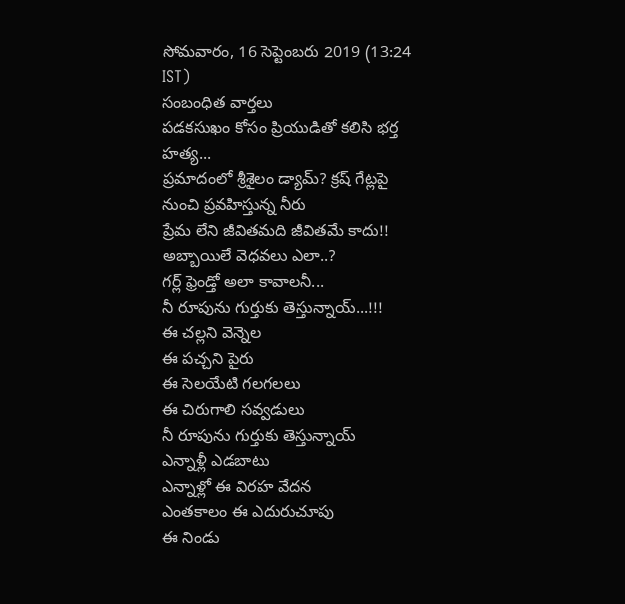సోమవారం, 16 సెప్టెంబరు 2019 (13:24 IST)
సంబంధిత వార్తలు
పడకసుఖం కోసం ప్రియుడితో కలిసి భర్త హత్య...
ప్రమాదంలో శ్రీశైలం డ్యామ్? క్రష్ గేట్లపై నుంచి ప్రవహిస్తున్న నీరు
ప్రేమ లేని జీవితమది జీవితమే కాదు!!
అబ్బాయిలే వెధవలు ఎలా..?
గర్ల్ ఫ్రెండ్తో అలా కావాలనీ...
నీ రూపును గుర్తుకు తెస్తున్నాయ్...!!!
ఈ చల్లని వెన్నెల
ఈ పచ్చని పైరు
ఈ సెలయేటి గలగలలు
ఈ చిరుగాలి సవ్వడులు
నీ రూపును గుర్తుకు తెస్తున్నాయ్
ఎన్నాళ్లీ ఎడబాటు
ఎన్నాళ్లో ఈ విరహ వేదన
ఎంతకాలం ఈ ఎదురుచూపు
ఈ నిండు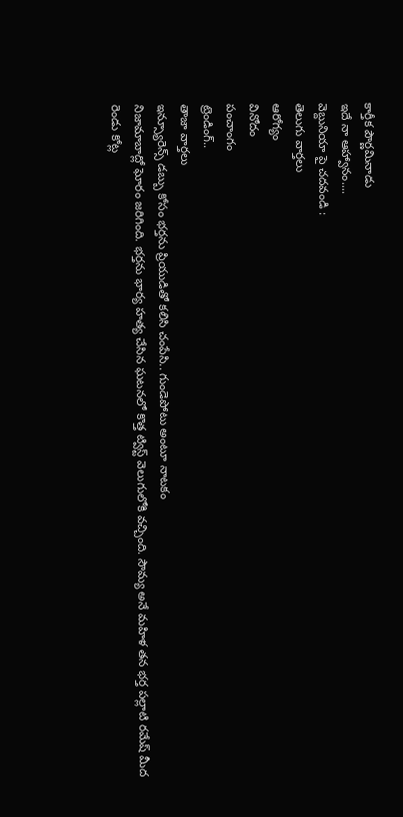కార్తీక పౌర్ణమినాడు
ఇదే నా ఆహ్వానం....
వెబ్దునియా పై చదవండి :
తెలుగు వార్తలు
ఆరోగ్యం
వినోదం
పంచాంగం
ట్రెండింగ్..
తాజా వార్తలు
ఇన్స్యూరెన్స్ డబ్బు కోసం భర్తను ప్రియుడితో కలిసి చంపేసి.. గుండెపోటు అంటూ నాటకం
నిజామాబాద్లో ఘోరం జరిగింది. భర్తను భార్య హత్య చేసిన ఘటనలో కొత్త ట్విస్ట్ వెలుగులోకి వచ్చింది. సౌమ్య అనే మహిళ తన భర్త పల్లాటి రమేష్ మీద రెండు కోట్ల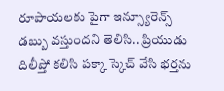రూపాయలకు పైగా ఇన్స్యూరెన్స్ డబ్బు వస్తుందని తెలిసి.. ప్రియుడు దిలీప్తో కలిసి పక్కా స్కెచ్ వేసి భర్తను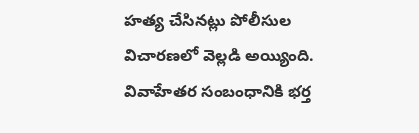హత్య చేసినట్లు పోలీసుల విచారణలో వెల్లడి అయ్యింది. వివాహేతర సంబంధానికి భర్త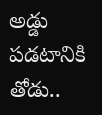అడ్డు పడటానికి తోడు..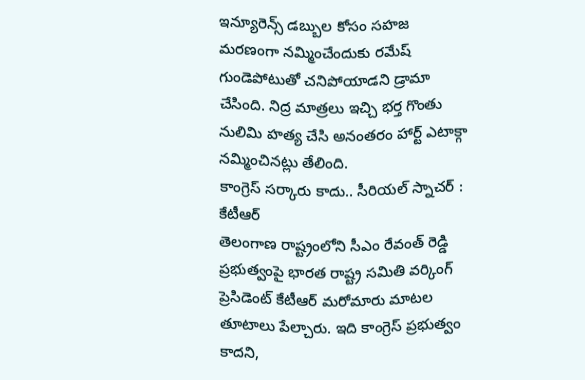ఇన్యూరెన్స్ డబ్బుల కోసం సహజ మరణంగా నమ్మించేందుకు రమేష్ గుండెపోటుతో చనిపోయాడని డ్రామా చేసింది. నిద్ర మాత్రలు ఇచ్చి భర్త గొంతు నులిమి హత్య చేసి అనంతరం హార్ట్ ఎటాక్గా నమ్మించినట్లు తేలింది.
కాంగ్రెస్ సర్కారు కాదు.. సీరియల్ స్నాచర్ : కేటీఆర్
తెలంగాణ రాష్ట్రంలోని సీఎం రేవంత్ రెడ్డి ప్రభుత్వంపై భారత రాష్ట్ర సమితి వర్కింగ్ ప్రెసిడెంట్ కేటీఆర్ మరోమారు మాటల తూటాలు పేల్చారు. ఇది కాంగ్రెస్ ప్రభుత్వం కాదని,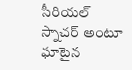సీరియల్ స్నాచర్ అంటూ ఘాటైన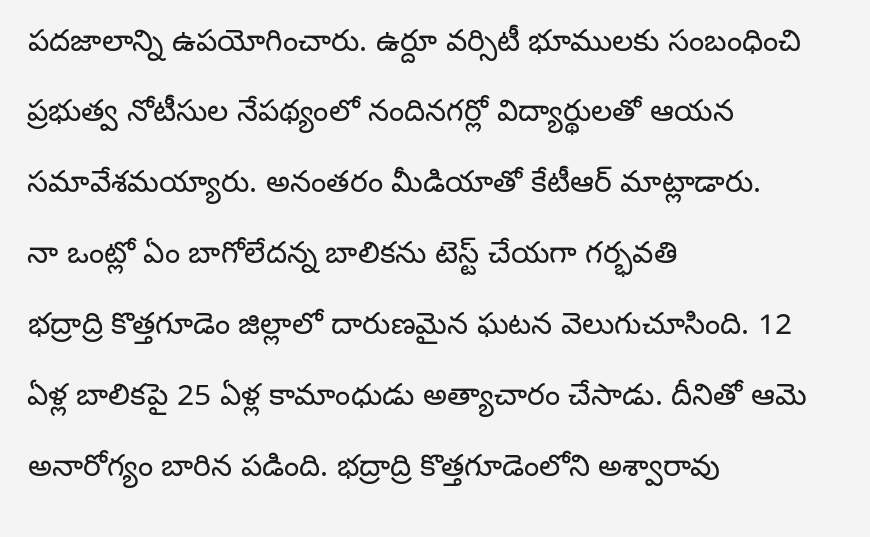పదజాలాన్ని ఉపయోగించారు. ఉర్దూ వర్సిటీ భూములకు సంబంధించి ప్రభుత్వ నోటీసుల నేపథ్యంలో నందినగర్లో విద్యార్థులతో ఆయన సమావేశమయ్యారు. అనంతరం మీడియాతో కేటీఆర్ మాట్లాడారు.
నా ఒంట్లో ఏం బాగోలేదన్న బాలికను టెస్ట్ చేయగా గర్భవతి
భద్రాద్రి కొత్తగూడెం జిల్లాలో దారుణమైన ఘటన వెలుగుచూసింది. 12 ఏళ్ల బాలికపై 25 ఏళ్ల కామాంధుడు అత్యాచారం చేసాడు. దీనితో ఆమె అనారోగ్యం బారిన పడింది. భద్రాద్రి కొత్తగూడెంలోని అశ్వారావు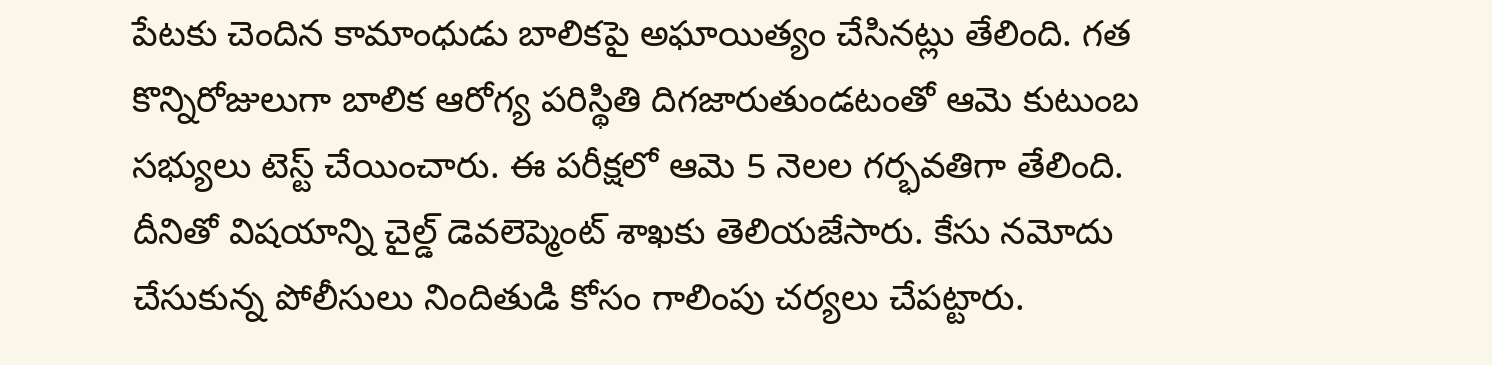పేటకు చెందిన కామాంధుడు బాలికపై అఘాయిత్యం చేసినట్లు తేలింది. గత కొన్నిరోజులుగా బాలిక ఆరోగ్య పరిస్థితి దిగజారుతుండటంతో ఆమె కుటుంబ సభ్యులు టెస్ట్ చేయించారు. ఈ పరీక్షలో ఆమె 5 నెలల గర్భవతిగా తేలింది. దీనితో విషయాన్ని చైల్డ్ డెవలెప్మెంట్ శాఖకు తెలియజేసారు. కేసు నమోదు చేసుకున్న పోలీసులు నిందితుడి కోసం గాలింపు చర్యలు చేపట్టారు.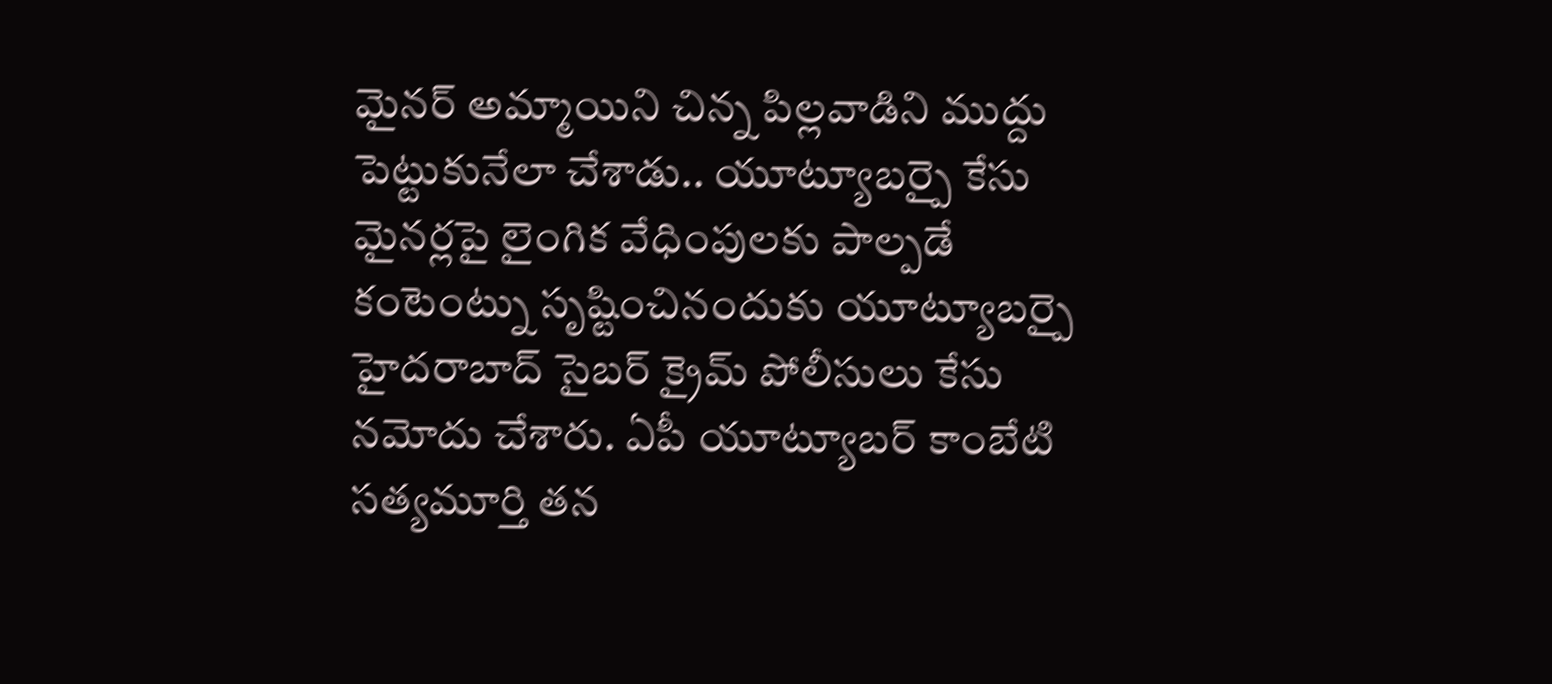మైనర్ అమ్మాయిని చిన్న పిల్లవాడిని ముద్దు పెట్టుకునేలా చేశాడు.. యూట్యూబర్పై కేసు
మైనర్లపై లైంగిక వేధింపులకు పాల్పడే కంటెంట్ను సృష్టించినందుకు యూట్యూబర్పై హైదరాబాద్ సైబర్ క్రైమ్ పోలీసులు కేసు నమోదు చేశారు. ఏపీ యూట్యూబర్ కాంబేటి సత్యమూర్తి తన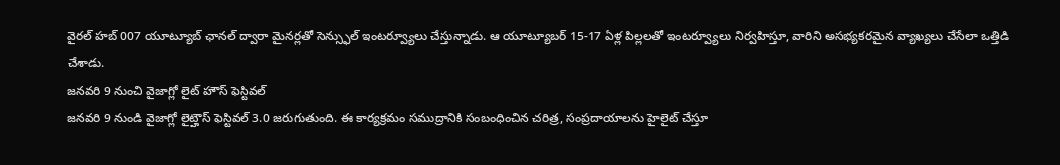వైరల్ హబ్ 007 యూట్యూబ్ ఛానల్ ద్వారా మైనర్లతో సెన్స్ఫుల్ ఇంటర్వ్యూలు చేస్తున్నాడు. ఆ యూట్యూబర్ 15-17 ఏళ్ల పిల్లలతో ఇంటర్వ్యూలు నిర్వహిస్తూ, వారిని అసభ్యకరమైన వ్యాఖ్యలు చేసేలా ఒత్తిడి చేశాడు.
జనవరి 9 నుంచి వైజాగ్లో లైట్ హౌస్ ఫెస్టివల్
జనవరి 9 నుండి వైజాగ్లో లైట్హౌస్ ఫెస్టివల్ 3.0 జరుగుతుంది. ఈ కార్యక్రమం సముద్రానికి సంబంధించిన చరిత్ర, సంప్రదాయాలను హైలైట్ చేస్తూ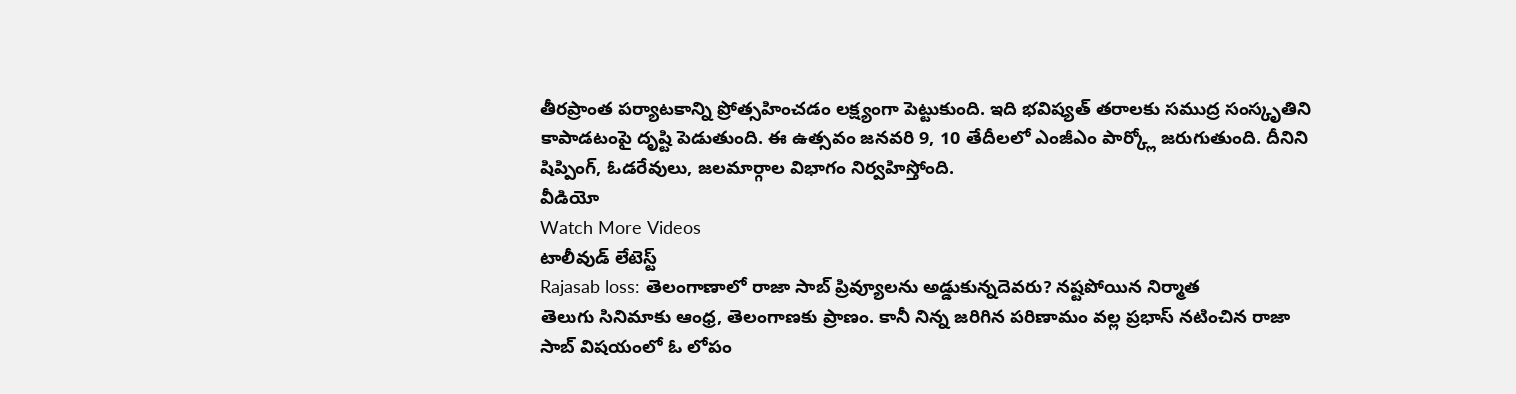తీరప్రాంత పర్యాటకాన్ని ప్రోత్సహించడం లక్ష్యంగా పెట్టుకుంది. ఇది భవిష్యత్ తరాలకు సముద్ర సంస్కృతిని కాపాడటంపై దృష్టి పెడుతుంది. ఈ ఉత్సవం జనవరి 9, 10 తేదీలలో ఎంజీఎం పార్క్లో జరుగుతుంది. దీనిని షిప్పింగ్, ఓడరేవులు, జలమార్గాల విభాగం నిర్వహిస్తోంది.
వీడియో
Watch More Videos
టాలీవుడ్ లేటెస్ట్
Rajasab loss: తెలంగాణాలో రాజా సాబ్ ప్రివ్యూలను అడ్డుకున్నదెవరు? నష్టపోయిన నిర్మాత
తెలుగు సినిమాకు ఆంధ్ర, తెలంగాణకు ప్రాణం. కానీ నిన్న జరిగిన పరిణామం వల్ల ప్రభాస్ నటించిన రాజా సాబ్ విషయంలో ఓ లోపం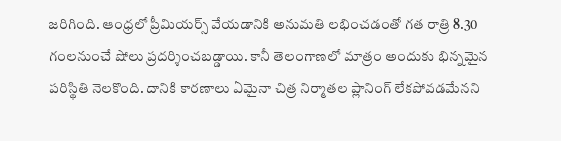జరిగింది. ఆంధ్రలో ప్రీమియర్స్ వేయడానికి అనుమతి లభించడంతో గత రాత్రి 8.30 గంలనుంచే షోలు ప్రదర్శించబడ్డాయి. కానీ తెలంగాణలో మాత్రం అందుకు భిన్నమైన పరిస్థితి నెలకొంది. దానికి కారణాలు ఏమైనా చిత్ర నిర్మాతల ప్లానింగ్ లేకపోవడమేనని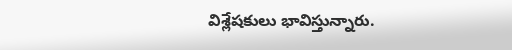విశ్లేషకులు భావిస్తున్నారు.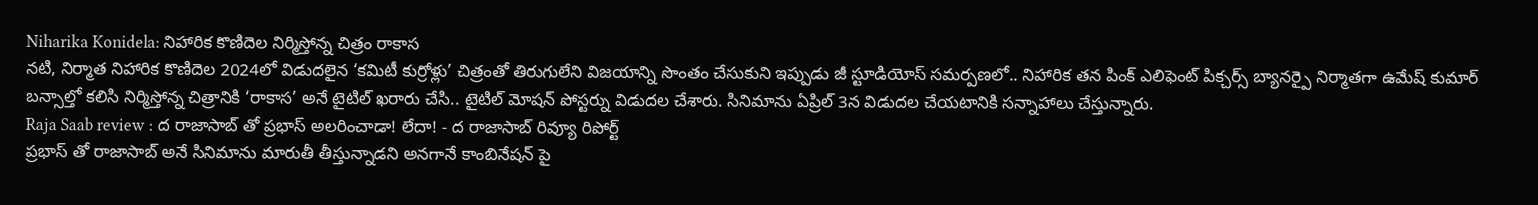Niharika Konidela: నిహారిక కొణిదెల నిర్మిస్తోన్న చిత్రం రాకాస
నటి, నిర్మాత నిహారిక కొణిదెల 2024లో విడుదలైన ‘కమిటీ కుర్రోళ్లు’ చిత్రంతో తిరుగులేని విజయాన్ని సొంతం చేసుకుని ఇప్పుడు జీ స్టూడియోస్ సమర్పణలో.. నిహారిక తన పింక్ ఎలిఫెంట్ పిక్చర్స్ బ్యానర్పై నిర్మాతగా ఉమేష్ కుమార్ బన్సాల్తో కలిసి నిర్మిస్తోన్న చిత్రానికి ‘రాకాస’ అనే టైటిల్ ఖరారు చేసి.. టైటిల్ మోషన్ పోస్టర్ను విడుదల చేశారు. సినిమాను ఏప్రిల్ 3న విడుదల చేయటానికి సన్నాహాలు చేస్తున్నారు.
Raja Saab review : ద రాజాసాబ్ తో ప్రభాస్ అలరించాడా! లేదా! - ద రాజాసాబ్ రివ్యూ రిపోర్ట్
ప్రభాస్ తో రాజాసాబ్ అనే సినిమాను మారుతీ తీస్తున్నాడని అనగానే కాంబినేషన్ పై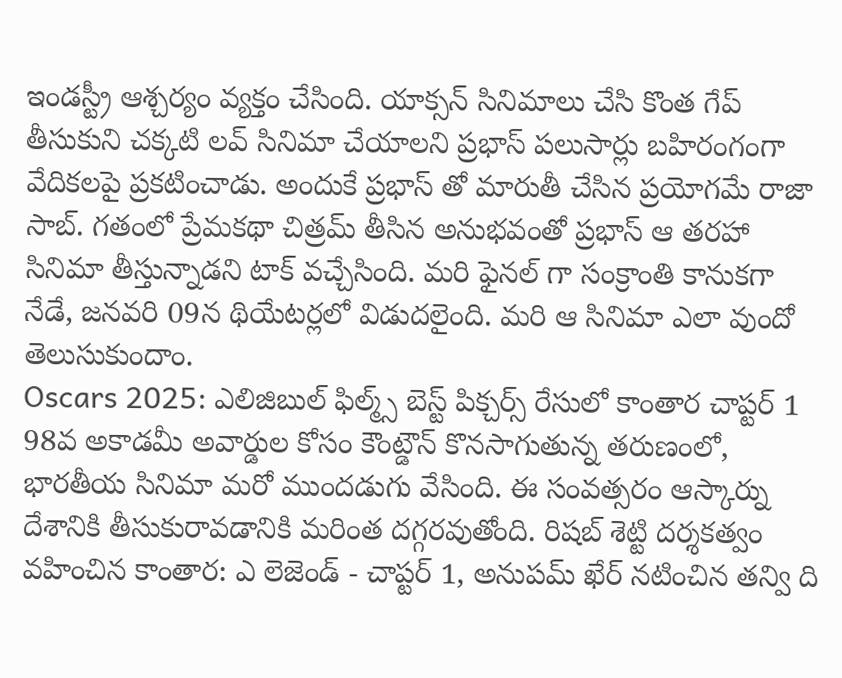ఇండస్ట్రీ ఆశ్చర్యం వ్యక్తం చేసింది. యాక్సన్ సినిమాలు చేసి కొంత గేప్ తీసుకుని చక్కటి లవ్ సినిమా చేయాలని ప్రభాస్ పలుసార్లు బహిరంగంగా వేదికలపై ప్రకటించాడు. అందుకే ప్రభాస్ తో మారుతీ చేసిన ప్రయోగమే రాజా సాబ్. గతంలో ప్రేమకథా చిత్రమ్ తీసిన అనుభవంతో ప్రభాస్ ఆ తరహా సినిమా తీస్తున్నాడని టాక్ వచ్చేసింది. మరి ఫైనల్ గా సంక్రాంతి కానుకగా నేడే, జనవరి 09న థియేటర్లలో విడుదలైంది. మరి ఆ సినిమా ఎలా వుందో తెలుసుకుందాం.
Oscars 2025: ఎలిజిబుల్ ఫిల్మ్స్ బెస్ట్ పిక్చర్స్ రేసులో కాంతార చాప్టర్ 1
98వ అకాడమీ అవార్డుల కోసం కౌంట్డౌన్ కొనసాగుతున్న తరుణంలో, భారతీయ సినిమా మరో ముందడుగు వేసింది. ఈ సంవత్సరం ఆస్కార్ను దేశానికి తీసుకురావడానికి మరింత దగ్గరవుతోంది. రిషబ్ శెట్టి దర్శకత్వం వహించిన కాంతార: ఎ లెజెండ్ - చాప్టర్ 1, అనుపమ్ ఖేర్ నటించిన తన్వి ది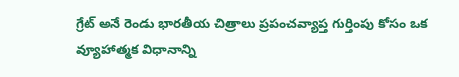గ్రేట్ అనే రెండు భారతీయ చిత్రాలు ప్రపంచవ్యాప్త గుర్తింపు కోసం ఒక వ్యూహాత్మక విధానాన్ని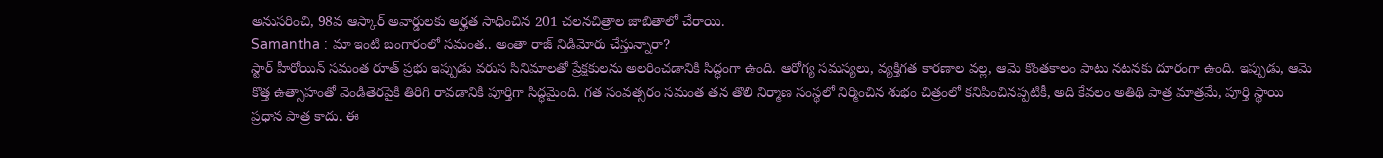అనుసరించి, 98వ ఆస్కార్ అవార్డులకు అర్హత సాధించిన 201 చలనచిత్రాల జాబితాలో చేరాయి.
Samantha : మా ఇంటి బంగారంలో సమంత.. అంతా రాజ్ నిడిమోరు చేస్తున్నారా?
స్టార్ హీరోయిన్ సమంత రూత్ ప్రభు ఇప్పుడు వరుస సినిమాలతో ప్రేక్షకులను అలరించడానికి సిద్ధంగా ఉంది. ఆరోగ్య సమస్యలు, వ్యక్తిగత కారణాల వల్ల, ఆమె కొంతకాలం పాటు నటనకు దూరంగా ఉంది. ఇప్పుడు, ఆమె కొత్త ఉత్సాహంతో వెండితెరపైకి తిరిగి రావడానికి పూర్తిగా సిద్ధమైంది. గత సంవత్సరం సమంత తన తొలి నిర్మాణ సంస్థలో నిర్మించిన శుభం చిత్రంలో కనిపించినప్పటికీ, అది కేవలం అతిథి పాత్ర మాత్రమే, పూర్తి స్థాయి ప్రధాన పాత్ర కాదు. ఈ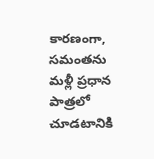కారణంగా, సమంతను మళ్లీ ప్రధాన పాత్రలో చూడటానికి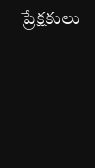ప్రేక్షకులు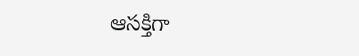ఆసక్తిగా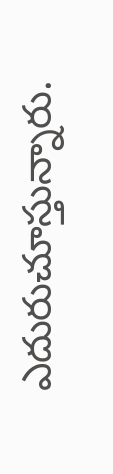ఎదురుచూస్తున్నారు.